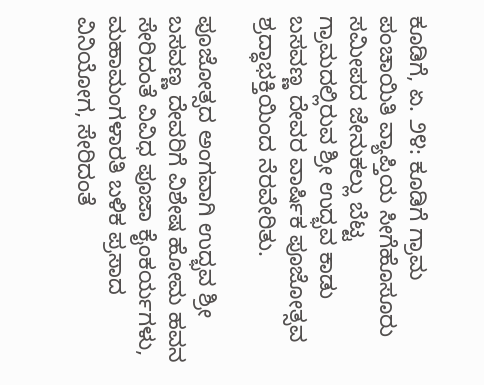ಕೂಡಿಗೆ, ಏ. ೨೪: ಕೂಡಿಗೆ ಗ್ರಾಮ ಪಂಚಾಯಿತಿ ವ್ಯಾಪ್ತಿಯ ಸೀಗೆಹೊಸೂರು ಸಮೀಪದ ಜೇನುಕಲ್ಲು ಬೆಟ್ಟ ಗ್ರಾಮದಲ್ಲಿರುವ ಶ್ರೀ ಉದ್ಭವ ಕಾಡು ಬಸವಣ್ಣ ದೇವರ ವಾರ್ಷಿಕ ಪೂಜೋತ್ಸವ ಶ್ರದ್ಧಾಭಕ್ತಿಯಿಂದ ನೆರವೇರಿತು.

ಪೂಜೋತ್ಸದ ಅಂಗವಾಗಿ ಉದ್ಭವ ಶ್ರೀ ಬಸವಣ್ಣ ದೇವರಿಗೆ ವಿಶೇಷ ಹೋಮ ಹವನ ಸೇರಿದಂತೆ ವಿವಿಧ ಪೂಜಾ ಕೈಂಕರ್ಯಗಳು, ಮಹಾಮಂಗಳಾರತಿ ಬಳಿಕ ಪ್ರಸಾದ ವಿನಿಯೋಗ, ಸೇರಿದಂತೆ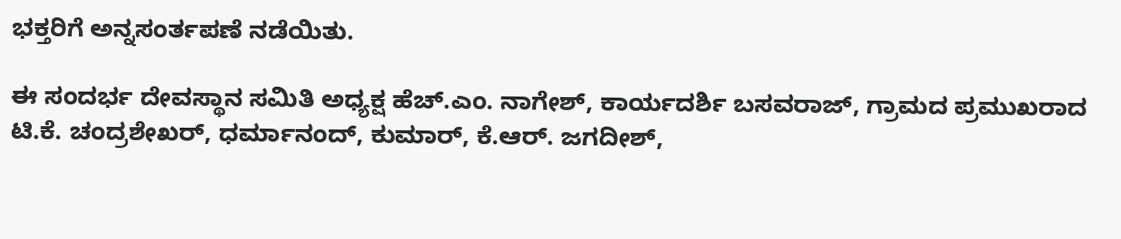ಭಕ್ತರಿಗೆ ಅನ್ನಸಂರ್ತಪಣೆ ನಡೆಯಿತು.

ಈ ಸಂದರ್ಭ ದೇವಸ್ಥಾನ ಸಮಿತಿ ಅಧ್ಯಕ್ಷ ಹೆಚ್.ಎಂ. ನಾಗೇಶ್, ಕಾರ್ಯದರ್ಶಿ ಬಸವರಾಜ್, ಗ್ರಾಮದ ಪ್ರಮುಖರಾದ ಟಿ.ಕೆ. ಚಂದ್ರಶೇಖರ್, ಧರ್ಮಾನಂದ್, ಕುಮಾರ್, ಕೆ.ಆರ್. ಜಗದೀಶ್,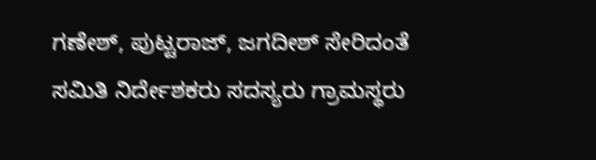ಗಣೇಶ್, ಪುಟ್ಟರಾಜ್, ಜಗದೀಶ್ ಸೇರಿದಂತೆ ಸಮಿತಿ ನಿರ್ದೇಶಕರು ಸದಸ್ಯರು ಗ್ರಾಮಸ್ಥರು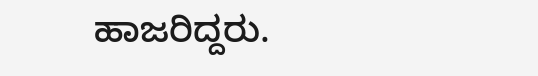ಹಾಜರಿದ್ದರು.